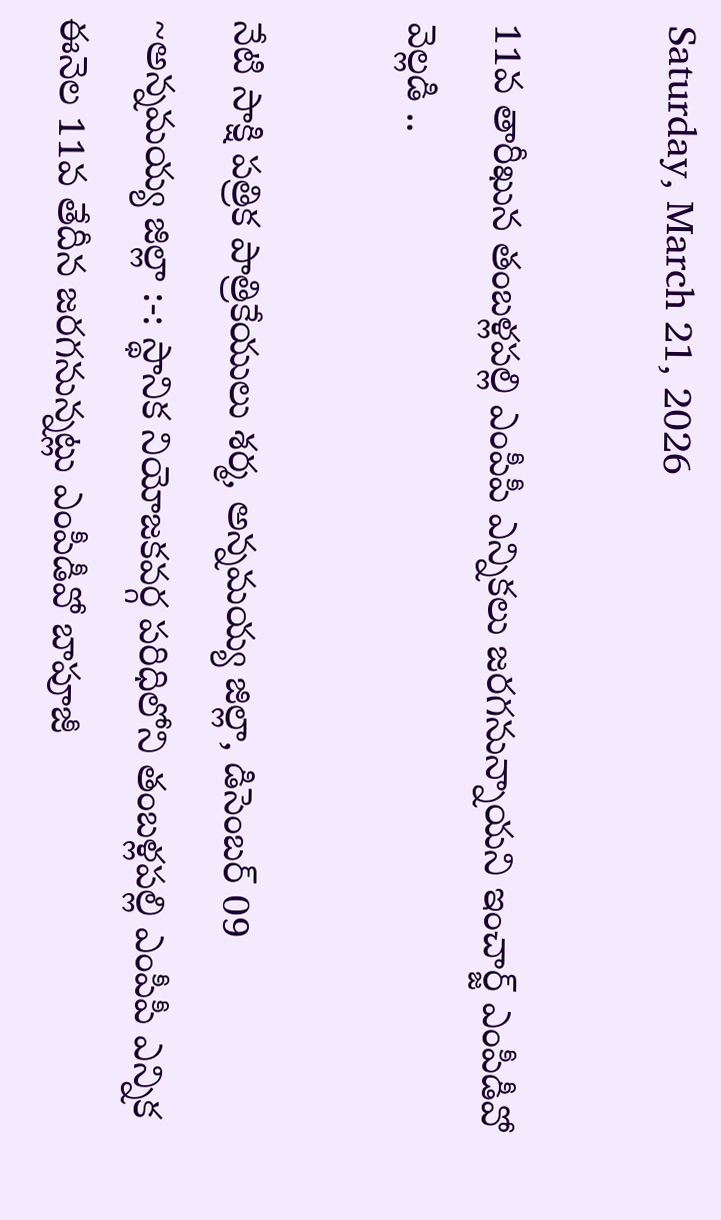Saturday, March 21, 2026

11వ తారీఖున తంబళ్లపల్లి ఎంపీపీ ఎన్నికలు జరగనున్నాయని ఇంచార్జ్ ఎంపీడీవో వెల్లడి ..

నేటి సాక్షి పత్రిక పాత్రికేయులు శర్మ, అన్నమయ్య జిల్లా, డిసెంబర్ 09 ~అన్నమయ్య జిల్లా :-: స్థానిక నియోజకవర్గ పరిధిలోని తంబళ్లపల్లి ఎంపీపీ ఎన్నిక ఈనెల 11వ తేదీన జరగనున్నట్లు ఎంపీడీవో బాపూజీ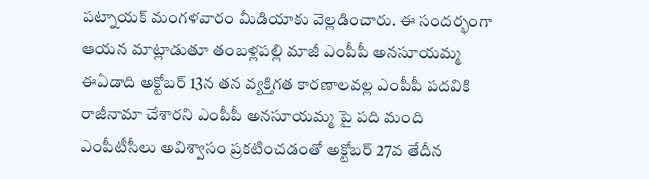పట్నాయక్ మంగళవారం మీడియాకు వెల్లడించారు. ఈ సందర్భంగా ఆయన మాట్లాడుతూ తంబళ్లపల్లి మాజీ ఎంపీపీ అనసూయమ్మ ఈఏడాది అక్టోబర్ 13న తన వ్యక్తిగత కారణాలవల్ల ఎంపీపీ పదవికి రాజీనామా చేశారని ఎంపీపీ అనసూయమ్మ పై పది మంది ఎంపీటీసీలు అవిశ్వాసం ప్రకటించడంతో అక్టోబర్ 27వ తేదీన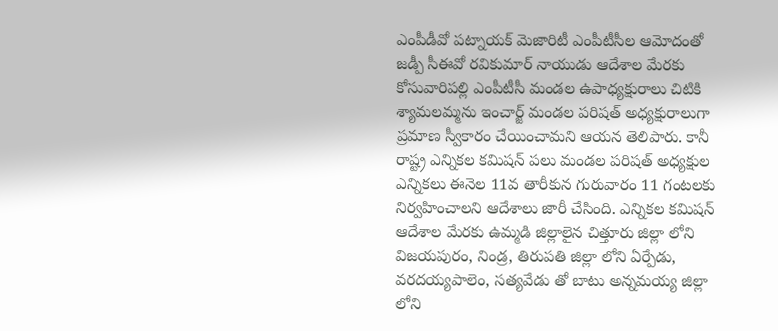ఎంపీడీవో పట్నాయక్ మెజారిటీ ఎంపీటీసీల ఆమోదంతో జడ్పీ సీఈవో రవికుమార్ నాయుడు ఆదేశాల మేరకు కోసువారిపల్లి ఎంపీటీసీ మండల ఉపాధ్యక్షురాలు చిటికి శ్యామలమ్మను ఇంచార్జ్ మండల పరిషత్ అధ్యక్షురాలుగా ప్రమాణ స్వీకారం చేయించామని ఆయన తెలిపారు. కానీ రాష్ట్ర ఎన్నికల కమిషన్ పలు మండల పరిషత్ అధ్యక్షుల ఎన్నికలు ఈనెల 11వ తారీకున గురువారం 11 గంటలకు నిర్వహించాలని ఆదేశాలు జారీ చేసింది. ఎన్నికల కమిషన్ ఆదేశాల మేరకు ఉమ్మడి జిల్లాలైన చిత్తూరు జిల్లా లోని విజయపురం, నిండ్ర, తిరుపతి జిల్లా లోని ఏర్పేడు, వరదయ్యపాలెం, సత్యవేడు తో బాటు అన్నమయ్య జిల్లా లోని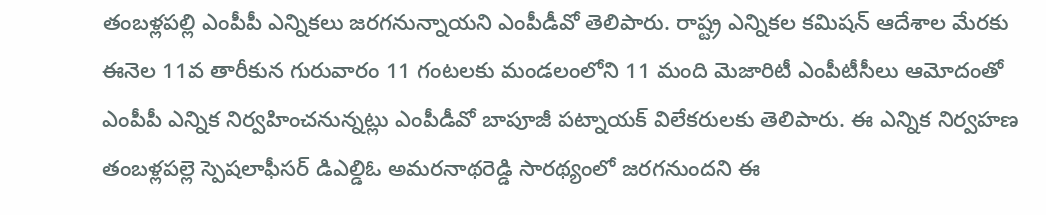తంబళ్లపల్లి ఎంపీపీ ఎన్నికలు జరగనున్నాయని ఎంపీడీవో తెలిపారు. రాష్ట్ర ఎన్నికల కమిషన్ ఆదేశాల మేరకు ఈనెల 11వ తారీకున గురువారం 11 గంటలకు మండలంలోని 11 మంది మెజారిటీ ఎంపీటీసీలు ఆమోదంతో ఎంపీపీ ఎన్నిక నిర్వహించనున్నట్లు ఎంపీడీవో బాపూజీ పట్నాయక్ విలేకరులకు తెలిపారు. ఈ ఎన్నిక నిర్వహణ తంబళ్లపల్లె స్పెషలాఫీసర్ డిఎల్డిఓ అమరనాథరెడ్డి సారథ్యంలో జరగనుందని ఈ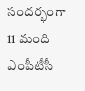సందర్భంగా 11 మంది ఎంపీటీసీ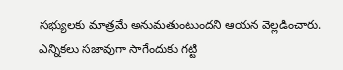సభ్యులకు మాత్రమే అనుమతుంటుందని ఆయన వెల్లడించారు. ఎన్నికలు సజావుగా సాగేందుకు గట్టి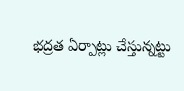భద్రత ఏర్పాట్లు చేస్తున్నట్టు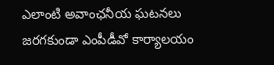ఎలాంటి అవాంఛనీయ ఘటనలు జరగకుండా ఎంపీడీవో కార్యాలయం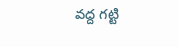వద్ద గట్టి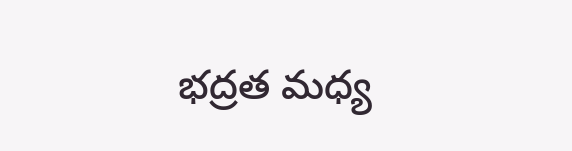భద్రత మధ్య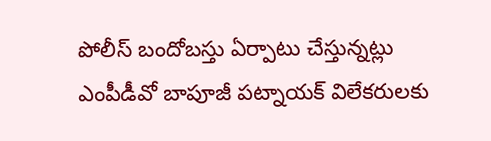పోలీస్ బందోబస్తు ఏర్పాటు చేస్తున్నట్లు ఎంపీడీవో బాపూజీ పట్నాయక్ విలేకరులకు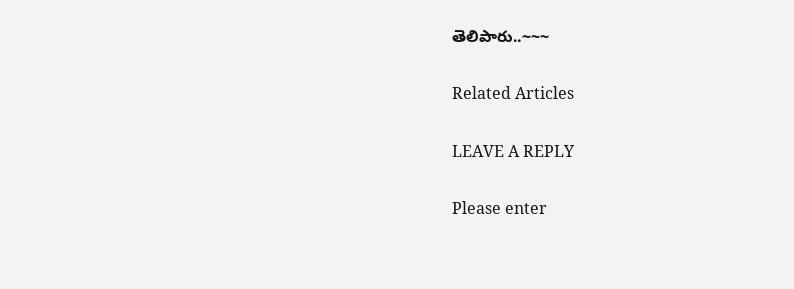తెలిపారు..~~~

Related Articles

LEAVE A REPLY

Please enter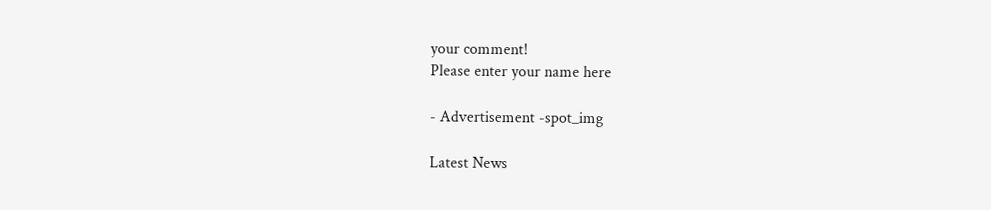your comment!
Please enter your name here

- Advertisement -spot_img

Latest News